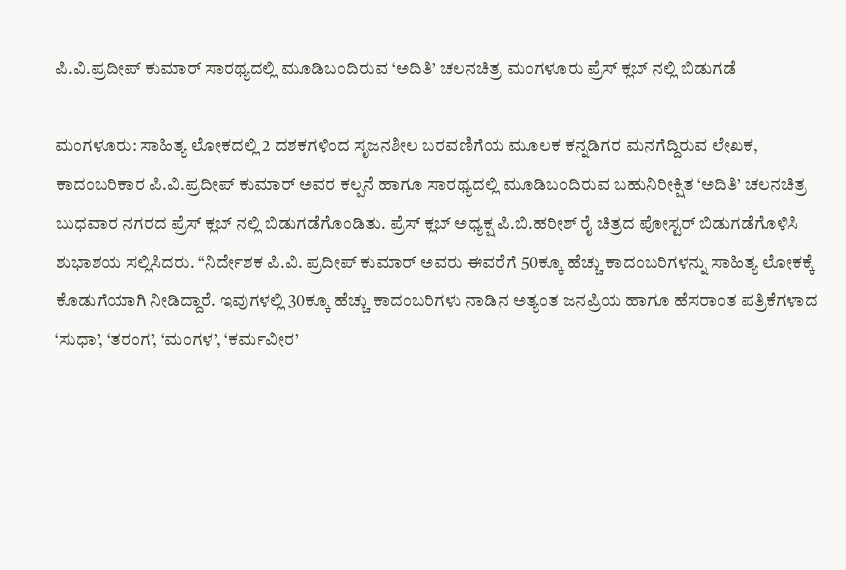ಪಿ.ವಿ.ಪ್ರದೀಪ್ ಕುಮಾರ್ ಸಾರಥ್ಯದಲ್ಲಿ ಮೂಡಿಬಂದಿರುವ ‘ಅದಿತಿ’ ಚಲನಚಿತ್ರ ಮಂಗಳೂರು ಪ್ರೆಸ್ ಕ್ಲಬ್ ನಲ್ಲಿ ಬಿಡುಗಡೆ

ಮಂಗಳೂರು: ಸಾಹಿತ್ಯ ಲೋಕದಲ್ಲಿ 2 ದಶಕಗಳಿಂದ ಸೃಜನಶೀಲ ಬರವಣಿಗೆಯ ಮೂಲಕ ಕನ್ನಡಿಗರ ಮನಗೆದ್ದಿರುವ ಲೇಖಕ, ಕಾದಂಬರಿಕಾರ ಪಿ.ವಿ.ಪ್ರದೀಪ್ ಕುಮಾರ್ ಅವರ ಕಲ್ಪನೆ ಹಾಗೂ ಸಾರಥ್ಯದಲ್ಲಿ ಮೂಡಿಬಂದಿರುವ ಬಹುನಿರೀಕ್ಷಿತ ‘ಅದಿತಿ’ ಚಲನಚಿತ್ರ ಬುಧವಾರ ನಗರದ ಪ್ರೆಸ್ ಕ್ಲಬ್ ನಲ್ಲಿ ಬಿಡುಗಡೆಗೊಂಡಿತು. ಪ್ರೆಸ್ ಕ್ಲಬ್ ಅಧ್ಯಕ್ಷ ಪಿ.ಬಿ.ಹರೀಶ್ ರೈ ಚಿತ್ರದ ಪೋಸ್ಟರ್ ಬಿಡುಗಡೆಗೊಳಿಸಿ ಶುಭಾಶಯ ಸಲ್ಲಿಸಿದರು. “ನಿರ್ದೇಶಕ ಪಿ.ವಿ. ಪ್ರದೀಪ್ ಕುಮಾರ್ ಅವರು ಈವರೆಗೆ 50ಕ್ಕೂ ಹೆಚ್ಚು ಕಾದಂಬರಿಗಳನ್ನು ಸಾಹಿತ್ಯ ಲೋಕಕ್ಕೆ ಕೊಡುಗೆಯಾಗಿ ನೀಡಿದ್ದಾರೆ. ಇವುಗಳಲ್ಲಿ 30ಕ್ಕೂ ಹೆಚ್ಚು ಕಾದಂಬರಿಗಳು ನಾಡಿನ ಅತ್ಯಂತ ಜನಪ್ರಿಯ ಹಾಗೂ ಹೆಸರಾಂತ ಪತ್ರಿಕೆಗಳಾದ ‘ಸುಧಾ’, ‘ತರಂಗ’, ‘ಮಂಗಳ’, ‘ಕರ್ಮವೀರ’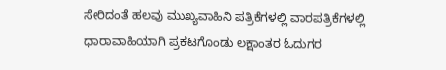ಸೇರಿದಂತೆ ಹಲವು ಮುಖ್ಯವಾಹಿನಿ ಪತ್ರಿಕೆಗಳಲ್ಲಿ ವಾರಪತ್ರಿಕೆಗಳಲ್ಲಿ ಧಾರಾವಾಹಿಯಾಗಿ ಪ್ರಕಟಗೊಂಡು ಲಕ್ಷಾಂತರ ಓದುಗರ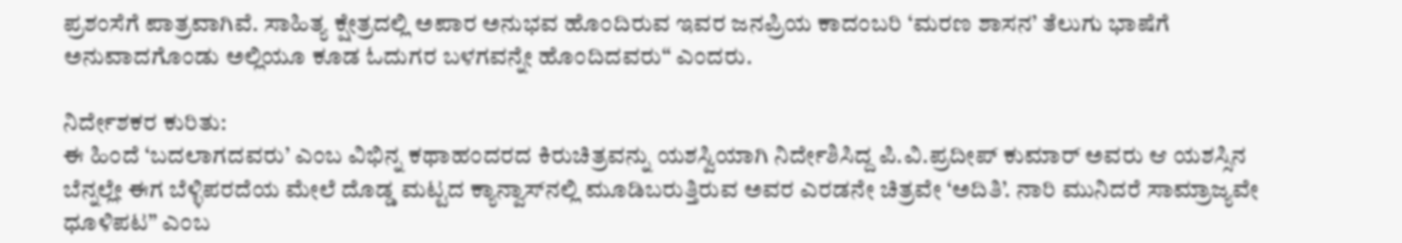ಪ್ರಶಂಸೆಗೆ ಪಾತ್ರವಾಗಿವೆ. ಸಾಹಿತ್ಯ ಕ್ಷೇತ್ರದಲ್ಲಿ ಅಪಾರ ಅನುಭವ ಹೊಂದಿರುವ ಇವರ ಜನಪ್ರಿಯ ಕಾದಂಬರಿ ‘ಮರಣ ಶಾಸನ’ ತೆಲುಗು ಭಾಷೆಗೆ ಅನುವಾದಗೊಂಡು ಅಲ್ಲಿಯೂ ಕೂಡ ಓದುಗರ ಬಳಗವನ್ನೇ ಹೊಂದಿದವರು“ ಎಂದರು.

ನಿರ್ದೇಶಕರ ಕುರಿತು:
ಈ ಹಿಂದೆ ‘ಬದಲಾಗದವರು’ ಎಂಬ ವಿಭಿನ್ನ ಕಥಾಹಂದರದ ಕಿರುಚಿತ್ರವನ್ನು ಯಶಸ್ವಿಯಾಗಿ ನಿರ್ದೇಶಿಸಿದ್ದ ಪಿ.ವಿ.ಪ್ರದೀಪ್ ಕುಮಾರ್ ಅವರು ಆ ಯಶಸ್ಸಿನ ಬೆನ್ನಲ್ಲೇ ಈಗ ಬೆಳ್ಳಿಪರದೆಯ ಮೇಲೆ ದೊಡ್ಡ ಮಟ್ಟದ ಕ್ಯಾನ್ವಾಸ್‌ನಲ್ಲಿ ಮೂಡಿಬರುತ್ತಿರುವ ಅವರ ಎರಡನೇ ಚಿತ್ರವೇ ‘ಅದಿತಿ’. ನಾರಿ ಮುನಿದರೆ ಸಾಮ್ರಾಜ್ಯವೇ ಧೂಳಿಪಟ” ಎಂಬ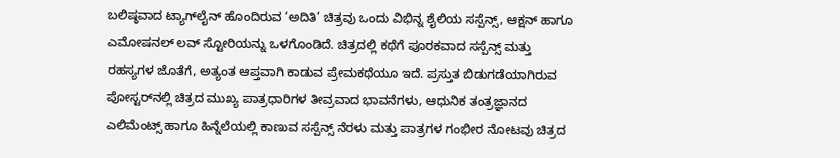ಬಲಿಷ್ಠವಾದ ಟ್ಯಾಗ್‌ಲೈನ್ ಹೊಂದಿರುವ ‘ಅದಿತಿ’ ಚಿತ್ರವು ಒಂದು ವಿಭಿನ್ನ ಶೈಲಿಯ ಸಸ್ಪೆನ್ಸ್, ಆಕ್ಷನ್ ಹಾಗೂ ಎಮೋಷನಲ್ ಲವ್ ಸ್ಟೋರಿಯನ್ನು ಒಳಗೊಂಡಿದೆ. ಚಿತ್ರದಲ್ಲಿ ಕಥೆಗೆ ಪೂರಕವಾದ ಸಸ್ಪೆನ್ಸ್ ಮತ್ತು ರಹಸ್ಯಗಳ ಜೊತೆಗೆ, ಅತ್ಯಂತ ಆಪ್ತವಾಗಿ ಕಾಡುವ ಪ್ರೇಮಕಥೆಯೂ ಇದೆ. ಪ್ರಸ್ತುತ ಬಿಡುಗಡೆಯಾಗಿರುವ ಪೋಸ್ಟರ್‌ನಲ್ಲಿ ಚಿತ್ರದ ಮುಖ್ಯ ಪಾತ್ರಧಾರಿಗಳ ತೀವ್ರವಾದ ಭಾವನೆಗಳು, ಆಧುನಿಕ ತಂತ್ರಜ್ಞಾನದ ಎಲಿಮೆಂಟ್ಸ್ ಹಾಗೂ ಹಿನ್ನೆಲೆಯಲ್ಲಿ ಕಾಣುವ ಸಸ್ಪೆನ್ಸ್ ನೆರಳು ಮತ್ತು ಪಾತ್ರಗಳ ಗಂಭೀರ ನೋಟವು ಚಿತ್ರದ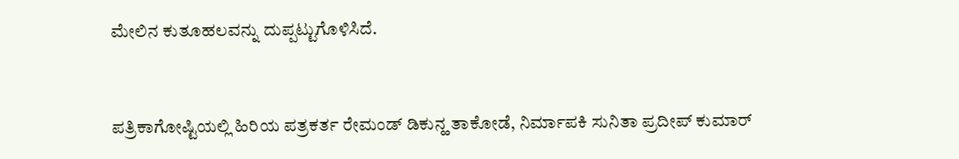ಮೇಲಿನ ಕುತೂಹಲವನ್ನು ದುಪ್ಪಟ್ಟುಗೊಳಿಸಿದೆ.


ಪತ್ರಿಕಾಗೋಷ್ಟಿಯಲ್ಲಿ ಹಿರಿಯ ಪತ್ರಕರ್ತ ರೇಮಂಡ್ ಡಿಕುನ್ಹ ತಾಕೋಡೆ, ನಿರ್ಮಾಪಕಿ ಸುನಿತಾ ಪ್ರದೀಪ್ ಕುಮಾರ್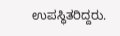ಉಪಸ್ಥಿತರಿದ್ದರು.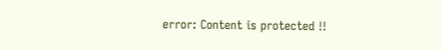error: Content is protected !!